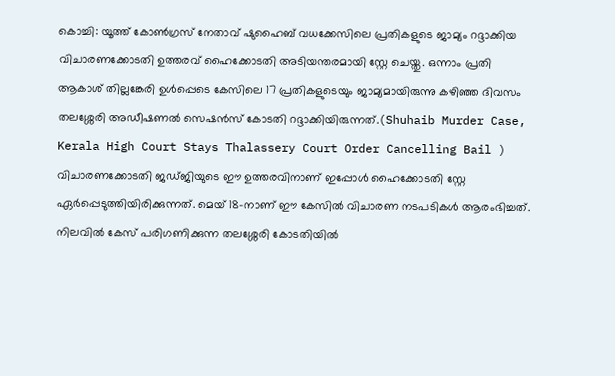കൊച്ചി: യൂത്ത് കോൺഗ്രസ് നേതാവ് ഷുഹൈബ് വധക്കേസിലെ പ്രതികളുടെ ജാമ്യം റദ്ദാക്കിയ വിചാരണക്കോടതി ഉത്തരവ് ഹൈക്കോടതി അടിയന്തരമായി സ്റ്റേ ചെയ്തു. ഒന്നാം പ്രതി ആകാശ് തില്ലങ്കേരി ഉൾപ്പെടെ കേസിലെ 17 പ്രതികളുടെയും ജാമ്യമായിരുന്നു കഴിഞ്ഞ ദിവസം തലശ്ശേരി അഡീഷണൽ സെഷൻസ് കോടതി റദ്ദാക്കിയിരുന്നത്.(Shuhaib Murder Case, Kerala High Court Stays Thalassery Court Order Cancelling Bail )
വിചാരണക്കോടതി ജഡ്ജിയുടെ ഈ ഉത്തരവിനാണ് ഇപ്പോൾ ഹൈക്കോടതി സ്റ്റേ ഏർപ്പെടുത്തിയിരിക്കുന്നത്. മെയ് 18-നാണ് ഈ കേസിൽ വിചാരണ നടപടികൾ ആരംഭിച്ചത്. നിലവിൽ കേസ് പരിഗണിക്കുന്ന തലശ്ശേരി കോടതിയിൽ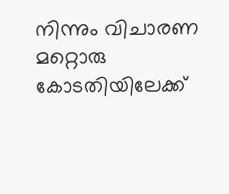നിന്നും വിചാരണ മറ്റൊരു കോടതിയിലേക്ക്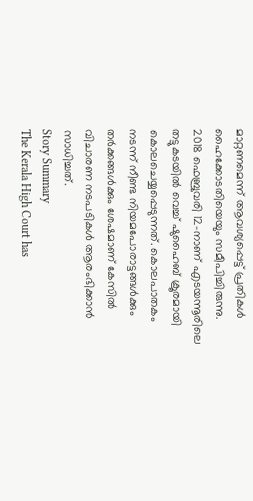മാറ്റണമെന്ന് ആവശ്യപ്പെട്ട് പ്രതികൾ ഹൈക്കോടതിയെയും സമീപിച്ചിരുന്നു.
2018 ഫെബ്രുവരി 12-നാണ് എടയന്നൂരിലെ തട്ടുകടയിൽ വെച്ച് ഷുഹൈബ് ക്രൂരമായി കൊലചെയ്യപ്പെടുന്നത്. കൊലപാതകം നടന്ന് നീണ്ട നിയമപോരാട്ടങ്ങൾക്കും തർക്കങ്ങൾക്കും ശേഷമാണ് കേസിൽ വിചാരണ നടപടികൾ ആരംഭിക്കാൻ സാധിച്ചത്.
Story Summary
The Kerala High Court has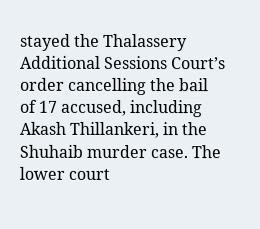stayed the Thalassery Additional Sessions Court’s order cancelling the bail of 17 accused, including Akash Thillankeri, in the Shuhaib murder case. The lower court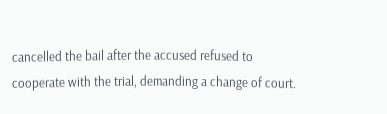cancelled the bail after the accused refused to cooperate with the trial, demanding a change of court.